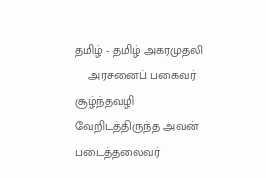தமிழ் - தமிழ் அகரமுதலி
    அரசனைப் பகைவர் சூழ்ந்தவழி வேறிடத்திருந்த அவன் படைத்தலைவர்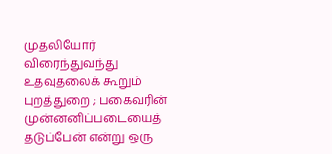முதலியோர் விரைந்துவந்து உதவுதலைக் கூறும் புறத்துறை ; பகைவரின் முன்னனிப்படையைத் தடுப்பேன் என்று ஒரு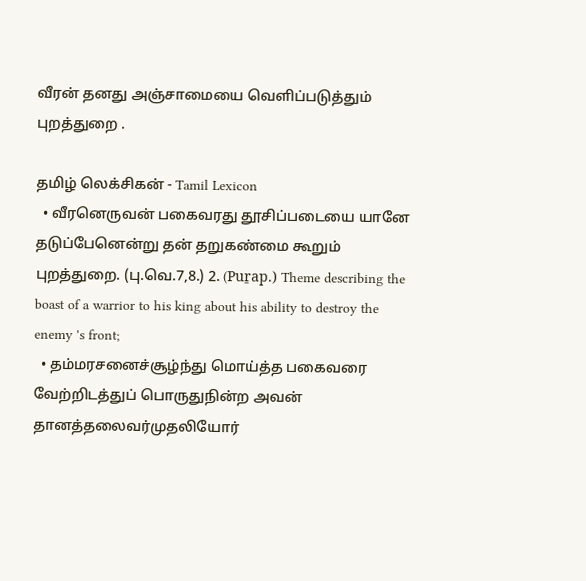வீரன் தனது அஞ்சாமையை வெளிப்படுத்தும் புறத்துறை .

தமிழ் லெக்சிகன் - Tamil Lexicon
  • வீரனெருவன் பகைவரது தூசிப்படையை யானே தடுப்பேனென்று தன் தறுகண்மை கூறும் புறத்துறை. (பு.வெ.7,8.) 2. (Puṟap.) Theme describing the boast of a warrior to his king about his ability to destroy the enemy 's front;
  • தம்மரசனைச்சூழ்ந்து மொய்த்த பகைவரை வேற்றிடத்துப் பொருதுநின்ற அவன் தானத்தலைவர்முதலியோர்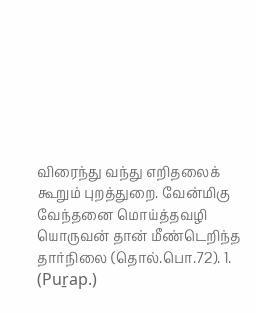விரைந்து வந்து எறிதலைக் கூறும் புறத்துறை. வேன்மிகு வேந்தனை மொய்த்தவழி யொருவன் தான் மீண்டெறிந்த தார்நிலை (தொல்.பொ.72). 1. (Puṟap.)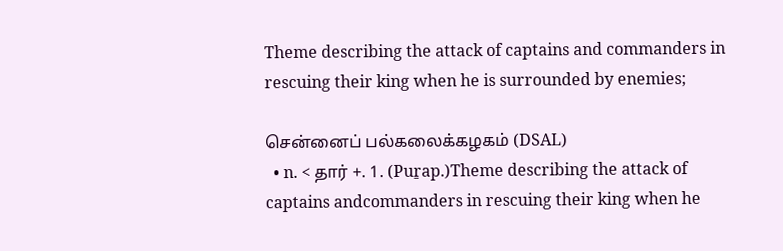Theme describing the attack of captains and commanders in rescuing their king when he is surrounded by enemies;

சென்னைப் பல்கலைக்கழகம் (DSAL)
  • n. < தார் +. 1. (Puṟap.)Theme describing the attack of captains andcommanders in rescuing their king when he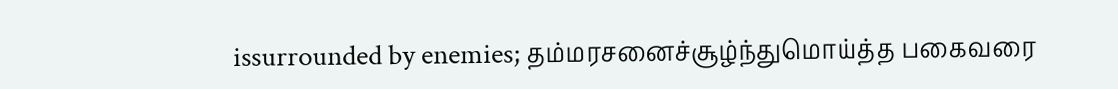issurrounded by enemies; தம்மரசனைச்சூழ்ந்துமொய்த்த பகைவரை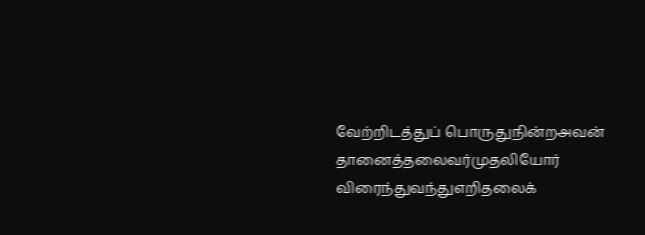வேற்றிடத்துப் பொருதுநின்றஅவன் தானைத்தலைவர்முதலியோர் விரைந்துவந்துஎறிதலைக்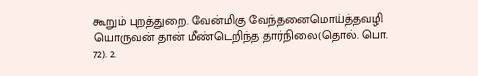கூறும் புறத்துறை. வேன்மிகு வேந்தனைமொய்த்தவழி யொருவன் தான் மீண்டெறிந்த தார்நிலை(தொல். பொ. 72). 2.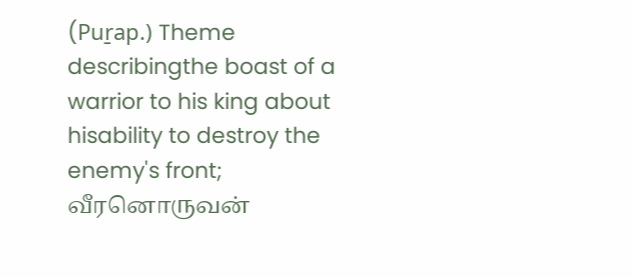(Puṟap.) Theme describingthe boast of a warrior to his king about hisability to destroy the enemy's front; வீரனொருவன்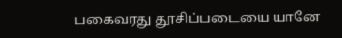பகைவரது தூசிப்படையை யானே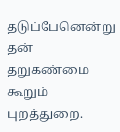தடுப்பேனென்று தன் தறுகண்மை கூறும் புறத்துறை.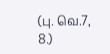(பு. வெ.7, 8.)